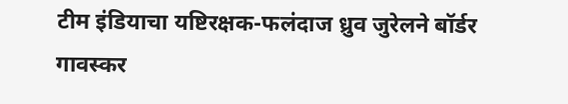टीम इंडियाचा यष्टिरक्षक-फलंदाज ध्रुव जुरेलने बॉर्डर गावस्कर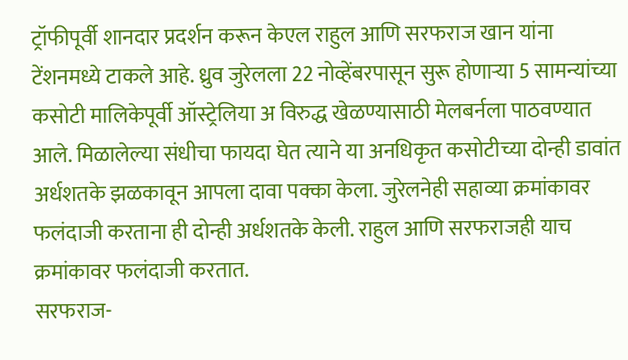ट्रॉफीपूर्वी शानदार प्रदर्शन करून केएल राहुल आणि सरफराज खान यांना टेंशनमध्ये टाकले आहे. ध्रुव जुरेलला 22 नोव्हेंबरपासून सुरू होणाऱ्या 5 सामन्यांच्या कसोटी मालिकेपूर्वी ऑस्ट्रेलिया अ विरुद्ध खेळण्यासाठी मेलबर्नला पाठवण्यात आले. मिळालेल्या संधीचा फायदा घेत त्याने या अनधिकृत कसोटीच्या दोन्ही डावांत अर्धशतके झळकावून आपला दावा पक्का केला. जुरेलनेही सहाव्या क्रमांकावर फलंदाजी करताना ही दोन्ही अर्धशतके केली. राहुल आणि सरफराजही याच क्रमांकावर फलंदाजी करतात.
सरफराज-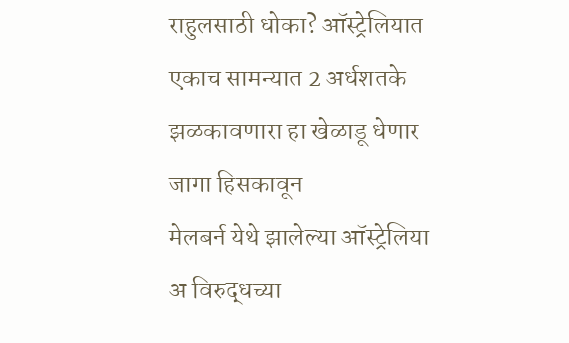राहुलसाठी धोका? ऑस्ट्रेलियात एकाच सामन्यात 2 अर्धशतके झळकावणारा हा खेळाडू धेणार जागा हिसकावून
मेलबर्न येथे झालेल्या ऑस्ट्रेलिया अ विरुद्धच्या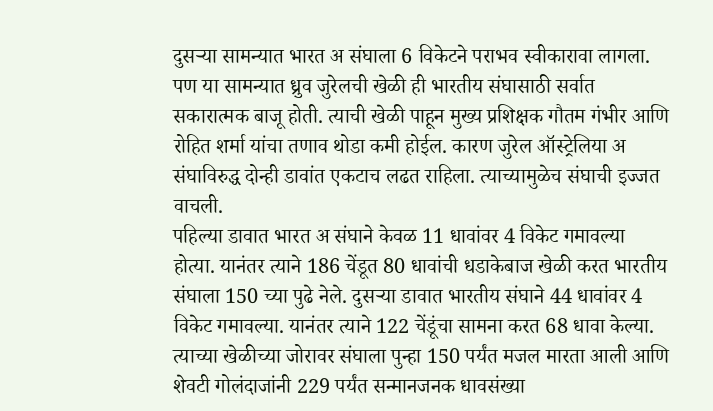दुसऱ्या सामन्यात भारत अ संघाला 6 विकेटने पराभव स्वीकारावा लागला. पण या सामन्यात ध्रुव जुरेलची खेळी ही भारतीय संघासाठी सर्वात सकारात्मक बाजू होती. त्याची खेळी पाहून मुख्य प्रशिक्षक गौतम गंभीर आणि रोहित शर्मा यांचा तणाव थोडा कमी होईल. कारण जुरेल ऑस्ट्रेलिया अ संघाविरुद्ध दोन्ही डावांत एकटाच लढत राहिला. त्याच्यामुळेच संघाची इज्जत वाचली.
पहिल्या डावात भारत अ संघाने केवळ 11 धावांवर 4 विकेट गमावल्या होत्या. यानंतर त्याने 186 चेंडूत 80 धावांची धडाकेबाज खेळी करत भारतीय संघाला 150 च्या पुढे नेले. दुसऱ्या डावात भारतीय संघाने 44 धावांवर 4 विकेट गमावल्या. यानंतर त्याने 122 चेंडूंचा सामना करत 68 धावा केल्या. त्याच्या खेळीच्या जोरावर संघाला पुन्हा 150 पर्यंत मजल मारता आली आणि शेवटी गोलंदाजांनी 229 पर्यंत सन्मानजनक धावसंख्या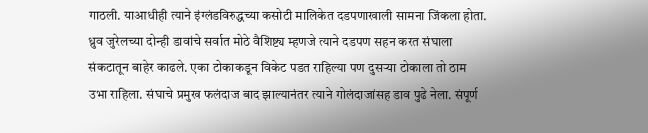गाठली. याआधीही त्याने इंग्लंडविरुद्धच्या कसोटी मालिकेत दडपणाखाली सामना जिंकला होता.
ध्रुव जुरेलच्या दोन्ही डावांचे सर्वात मोठे वैशिष्ट्य म्हणजे त्याने दडपण सहन करत संघाला संकटातून बाहेर काढले. एका टोकाकडून विकेट पडत राहिल्या पण दुसऱ्या टोकाला तो ठाम उभा राहिला. संघाचे प्रमुख फलंदाज बाद झाल्यानंतर त्याने गोलंदाजांसह डाव पुढे नेला. संपूर्ण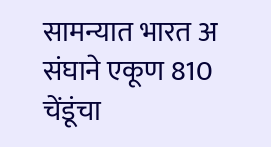सामन्यात भारत अ संघाने एकूण 810 चेंडूंचा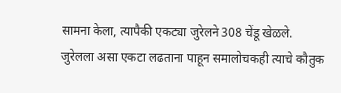सामना केला, त्यापैकी एकट्या जुरेलने 308 चेंडू खेळले.
जुरेलला असा एकटा लढताना पाहून समालोचकही त्याचे कौतुक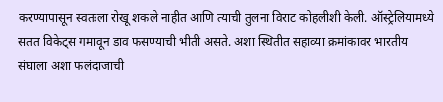करण्यापासून स्वतःला रोखू शकले नाहीत आणि त्याची तुलना विराट कोहलीशी केली. ऑस्ट्रेलियामध्ये सतत विकेट्स गमावून डाव फसण्याची भीती असते. अशा स्थितीत सहाव्या क्रमांकावर भारतीय संघाला अशा फलंदाजाची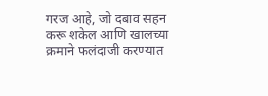गरज आहे, जो दबाव सहन करू शकेल आणि खालच्या क्रमाने फलंदाजी करण्यात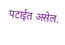पटाईत असेल.